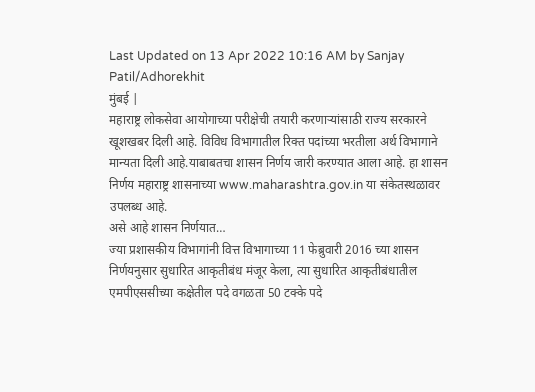Last Updated on 13 Apr 2022 10:16 AM by Sanjay Patil/Adhorekhit
मुंबई |
महाराष्ट्र लोकसेवा आयोगाच्या परीक्षेची तयारी करणाऱ्यांसाठी राज्य सरकारने खूशखबर दिली आहे. विविध विभागातील रिक्त पदांच्या भरतीला अर्थ विभागाने मान्यता दिली आहे.याबाबतचा शासन निर्णय जारी करण्यात आला आहे. हा शासन निर्णय महाराष्ट्र शासनाच्या www.maharashtra.gov.in या संकेतस्थळावर उपलब्ध आहे.
असे आहे शासन निर्णयात…
ज्या प्रशासकीय विभागांनी वित्त विभागाच्या 11 फेब्रुवारी 2016 च्या शासन निर्णयनुसार सुधारित आकृतीबंध मंजूर केला, त्या सुधारित आकृतीबंधातील एमपीएससीच्या कक्षेतील पदे वगळता 50 टक्के पदे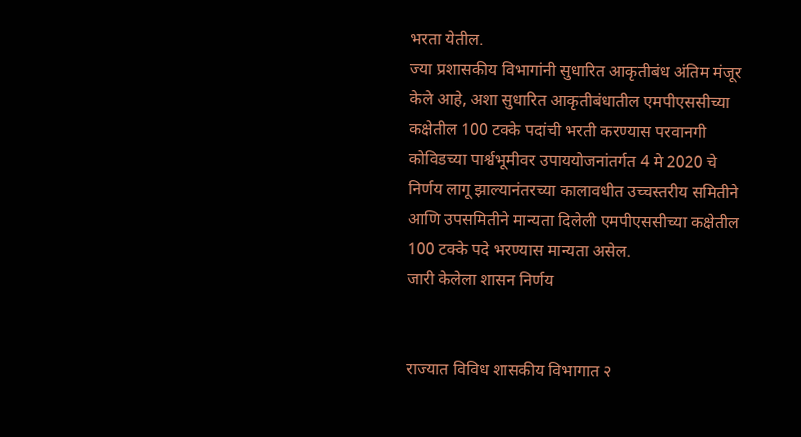भरता येतील.
ज्या प्रशासकीय विभागांनी सुधारित आकृतीबंध अंतिम मंजूर केले आहे, अशा सुधारित आकृतीबंधातील एमपीएससीच्या कक्षेतील 100 टक्के पदांची भरती करण्यास परवानगी
कोविडच्या पार्श्वभूमीवर उपाययोजनांतर्गत 4 मे 2020 चे निर्णय लागू झाल्यानंतरच्या कालावधीत उच्चस्तरीय समितीने आणि उपसमितीने मान्यता दिलेली एमपीएससीच्या कक्षेतील 100 टक्के पदे भरण्यास मान्यता असेल.
जारी केलेला शासन निर्णय


राज्यात विविध शासकीय विभागात २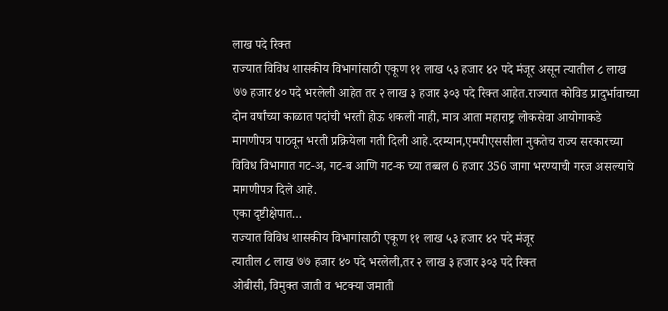लाख पदे रिक्त
राज्यात विविध शासकीय विभागांसाठी एकूण ११ लाख ५३ हजार ४२ पदे मंजूर असून त्यातील ८ लाख ७७ हजार ४० पदे भरलेली आहेत तर २ लाख ३ हजार ३०३ पदे रिक्त आहेत.राज्यात कोविड प्रादुर्भावाच्या दोन वर्षांच्या काळात पदांची भरती होऊ शकली नाही, मात्र आता महाराष्ट्र लोकसेवा आयोगाकडे मागणीपत्र पाठवून भरती प्रक्रियेला गती दिली आहे.दरम्यान,एमपीएससीला नुकतेच राज्य सरकारच्या विविध विभागात गट-अ, गट-ब आणि गट-क च्या तब्बल 6 हजार 356 जागा भरण्याची गरज असल्याचे मागणीपत्र दिले आहे.
एका दृष्टीक्षेपात…
राज्यात विविध शासकीय विभागांसाठी एकूण ११ लाख ५३ हजार ४२ पदे मंजूर
त्यातील ८ लाख ७७ हजार ४० पदे भरलेली,तर २ लाख ३ हजार ३०३ पदे रिक्त
ओबीसी, विमुक्त जाती व भटक्या जमाती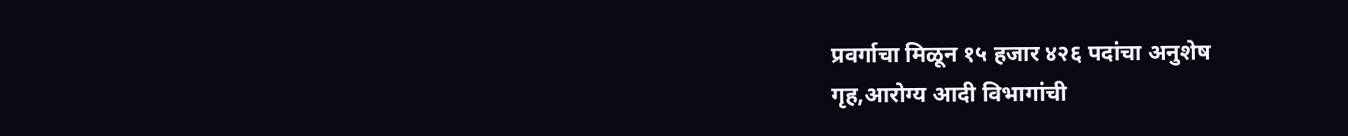प्रवर्गाचा मिळून १५ हजार ४२६ पदांचा अनुशेष
गृह,आरोग्य आदी विभागांची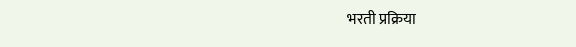भरती प्रक्रिया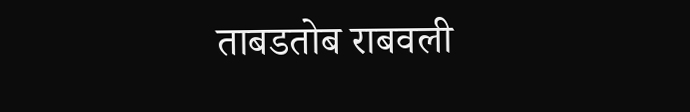ताबडतोब राबवली